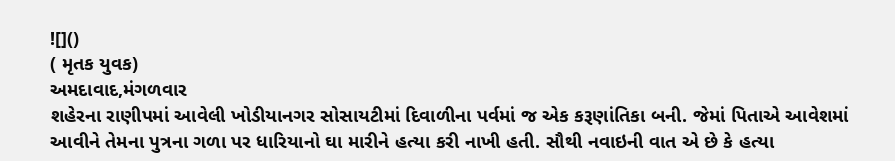![]()
( મૃતક યુવક)
અમદાવાદ,મંગળવાર
શહેરના રાણીપમાં આવેલી ખોડીયાનગર સોસાયટીમાં દિવાળીના પર્વમાં જ એક કરૂણાંતિકા બની. જેમાં પિતાએ આવેશમાં આવીને તેમના પુત્રના ગળા પર ધારિયાનો ઘા મારીને હત્યા કરી નાખી હતી. સૌથી નવાઇની વાત એ છે કે હત્યા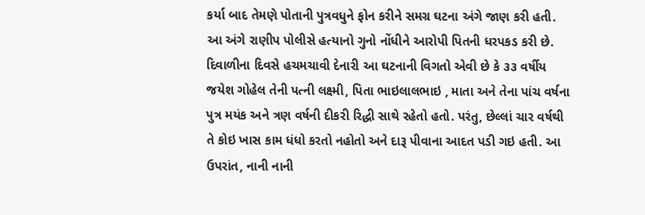કર્યા બાદ તેમણે પોતાની પુત્રવધુને ફોન કરીને સમગ્ર ઘટના અંગે જાણ કરી હતી. આ અંગે રાણીપ પોલીસે હત્યાનો ગુનો નોંધીને આરોપી પિતની ધરપકડ કરી છે.
દિવાળીના દિવસે હચમચાવી દેનારી આ ઘટનાની વિગતો એવી છે કે ૩૩ વર્ષીય જયેશ ગોહેલ તેની પત્ની લક્ષ્મી, પિતા ભાઇલાલભાઇ , માતા અને તેના પાંચ વર્ષના પુત્ર મયંક અને ત્રણ વર્ષની દીકરી રિદ્ધી સાથે રહેતો હતો. પરંતુ, છેલ્લાં ચાર વર્ષથી તે કોઇ ખાસ કામ ધંધો કરતો નહોતો અને દારૂ પીવાના આદત પડી ગઇ હતી. આ ઉપરાંત, નાની નાની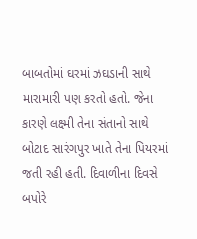બાબતોમાં ઘરમાં ઝઘડાની સાથે મારામારી પણ કરતો હતો. જેના કારણે લક્ષ્મી તેના સંતાનો સાથે બોટાદ સારંગપુર ખાતે તેના પિયરમાં જતી રહી હતી. દિવાળીના દિવસે બપોરે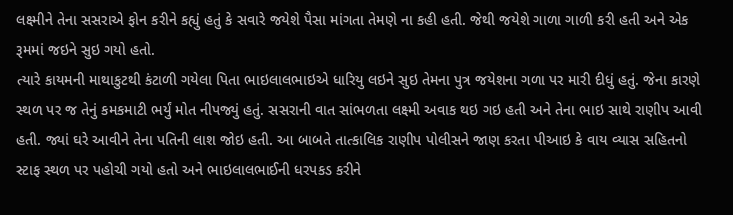લક્ષ્મીને તેના સસરાએ ફોન કરીને કહ્યું હતું કે સવારે જયેશે પૈસા માંગતા તેમણે ના કહી હતી. જેથી જયેશે ગાળા ગાળી કરી હતી અને એક રૂમમાં જઇને સુઇ ગયો હતો.
ત્યારે કાયમની માથાકુટથી કંટાળી ગયેલા પિતા ભાઇલાલભાઇએ ધારિયુ લઇને સુઇ તેમના પુત્ર જયેશના ગળા પર મારી દીધું હતું. જેના કારણે સ્થળ પર જ તેનું કમકમાટી ભર્યું મોત નીપજ્યું હતું. સસરાની વાત સાંભળતા લક્ષ્મી અવાક થઇ ગઇ હતી અને તેના ભાઇ સાથે રાણીપ આવી હતી. જ્યાં ઘરે આવીને તેના પતિની લાશ જોઇ હતી. આ બાબતે તાત્કાલિક રાણીપ પોલીસને જાણ કરતા પીઆઇ કે વાય વ્યાસ સહિતનો સ્ટાફ સ્થળ પર પહોચી ગયો હતો અને ભાઇલાલભાઈની ધરપકડ કરીને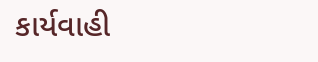કાર્યવાહી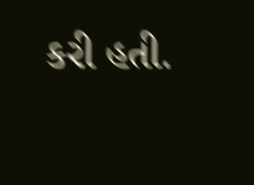કરી હતી.